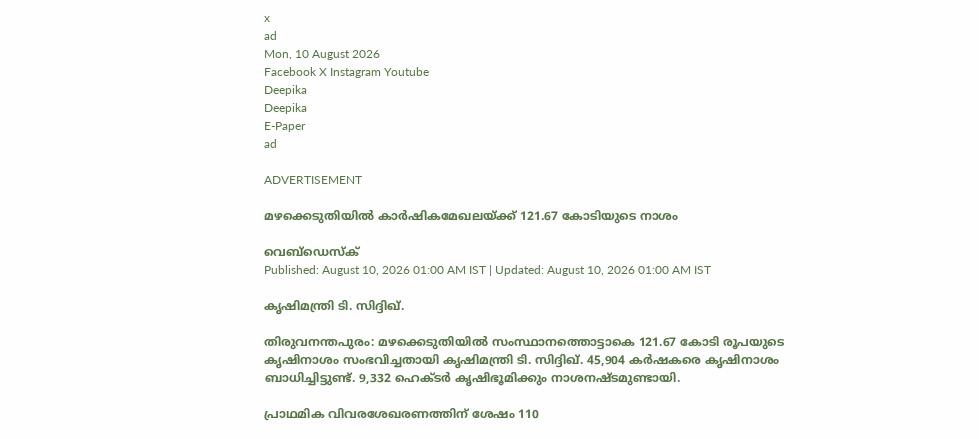x
ad
Mon, 10 August 2026
Facebook X Instagram Youtube
Deepika
Deepika
E-Paper
ad

ADVERTISEMENT

മഴക്കെടുതിയിൽ കാർഷികമേഖലയ്ക്ക് 121.67 കോടിയുടെ നാശം

വെബ്ഡെസ്ക്
Published: August 10, 2026 01:00 AM IST | Updated: August 10, 2026 01:00 AM IST

കൃഷിമന്ത്രി ടി. സിദ്ദിഖ്.

തിരുവനന്തപുരം: മഴക്കെടുതിയിൽ സംസ്ഥാനത്തൊട്ടാകെ 121.67 കോടി രൂപയുടെ കൃഷിനാശം സംഭവിച്ചതായി കൃഷിമന്ത്രി ടി. സിദ്ദിഖ്. 45,904 കർഷകരെ കൃഷിനാശം ബാധിച്ചിട്ടുണ്ട്. 9,332 ഹെക്ടർ കൃഷിഭൂമിക്കും നാശനഷ്ടമുണ്ടായി.

പ്രാഥമിക വിവരശേഖരണത്തിന് ശേഷം 110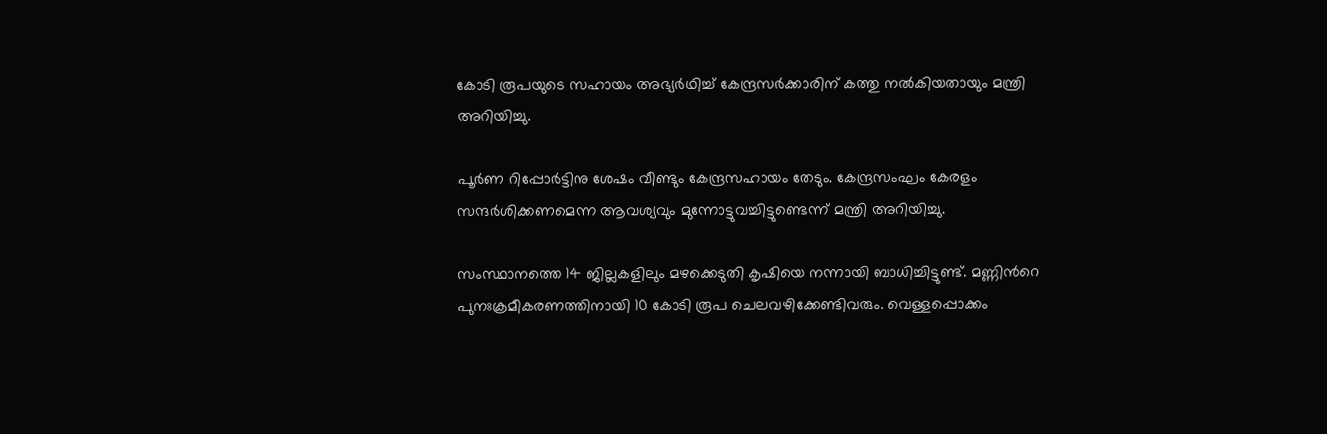കോടി രൂപയുടെ സഹായം അഭ്യർഥിച്ച് കേന്ദ്രസർക്കാരിന് കത്തു നൽകിയതായും മന്ത്രി അറിയിച്ചു.

പൂർണ റിപ്പോർട്ടിനു ശേഷം വീണ്ടും കേന്ദ്രസഹായം തേടും. കേന്ദ്രസംഘം കേരളം സന്ദർശിക്കണമെന്ന ആവശ്യവും മുന്നോട്ടുവച്ചിട്ടുണ്ടെന്ന് മന്ത്രി അറിയിച്ചു.

സംസ്ഥാനത്തെ 14 ജില്ലകളിലും മഴക്കെടുതി കൃഷിയെ നന്നായി ബാധിച്ചിട്ടുണ്ട്. മണ്ണിന്‍റെ പുനഃക്രമീകരണത്തിനായി 10 കോടി രൂപ ചെലവഴിക്കേണ്ടിവരും. വെള്ളപ്പൊക്കം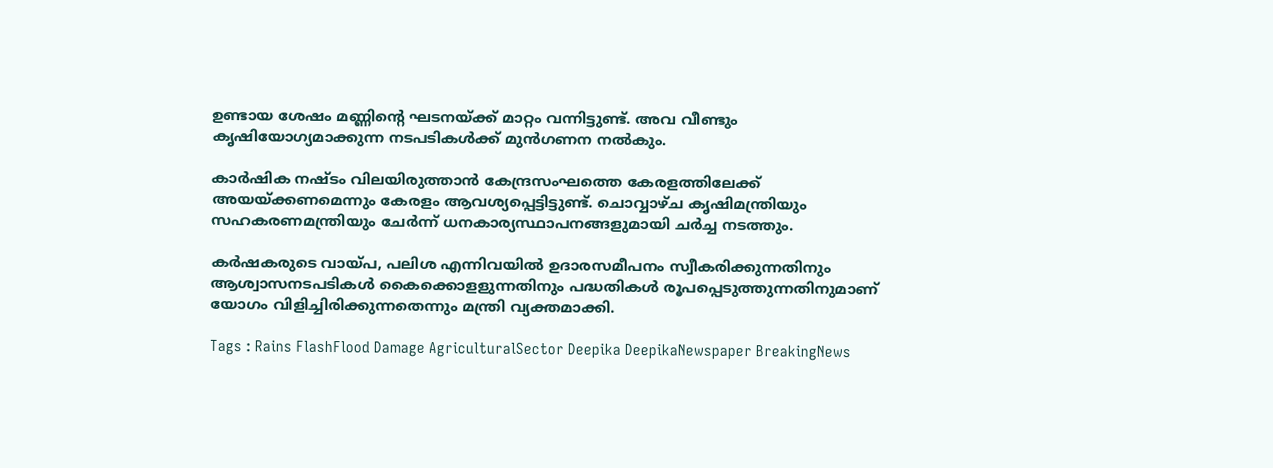ഉണ്ടായ ശേഷം മണ്ണിന്‍റെ ഘടനയ്ക്ക് മാറ്റം വന്നിട്ടുണ്ട്. അവ വീണ്ടും കൃഷിയോഗ്യമാക്കുന്ന നടപടികൾക്ക് മുൻഗണന നൽകും.

കാർഷിക നഷ്‌ടം വിലയിരുത്താൻ കേന്ദ്രസംഘത്തെ കേരളത്തിലേക്ക് അയയ്ക്കണമെന്നും കേരളം ആവശ്യപ്പെട്ടിട്ടുണ്ട്. ചൊവ്വാഴ്ച കൃഷിമന്ത്രിയും സഹകരണമന്ത്രിയും ചേർന്ന് ധനകാര്യസ്ഥാപനങ്ങളുമായി ചർച്ച നടത്തും.

കർഷകരുടെ വായ്പ, പലിശ എന്നിവയിൽ ഉദാരസമീപനം സ്വീകരിക്കുന്നതിനും ആശ്വാസനടപടികൾ കൈക്കൊളളുന്നതിനും പദ്ധതികൾ രൂപപ്പെടുത്തുന്നതിനുമാണ് യോഗം വിളിച്ചിരിക്കുന്നതെന്നും മന്ത്രി വ്യക്തമാക്കി.

Tags : Rains FlashFlood Damage AgriculturalSector Deepika DeepikaNewspaper BreakingNews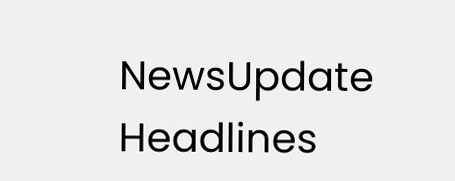NewsUpdate Headlines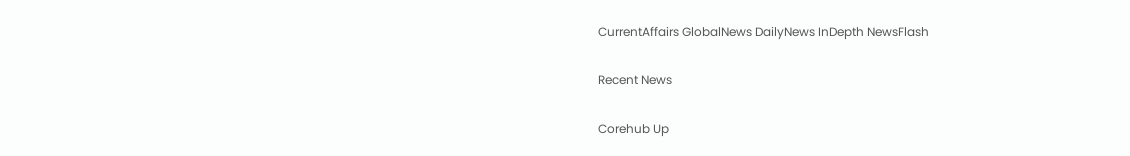CurrentAffairs GlobalNews DailyNews InDepth NewsFlash

Recent News

Corehub Up